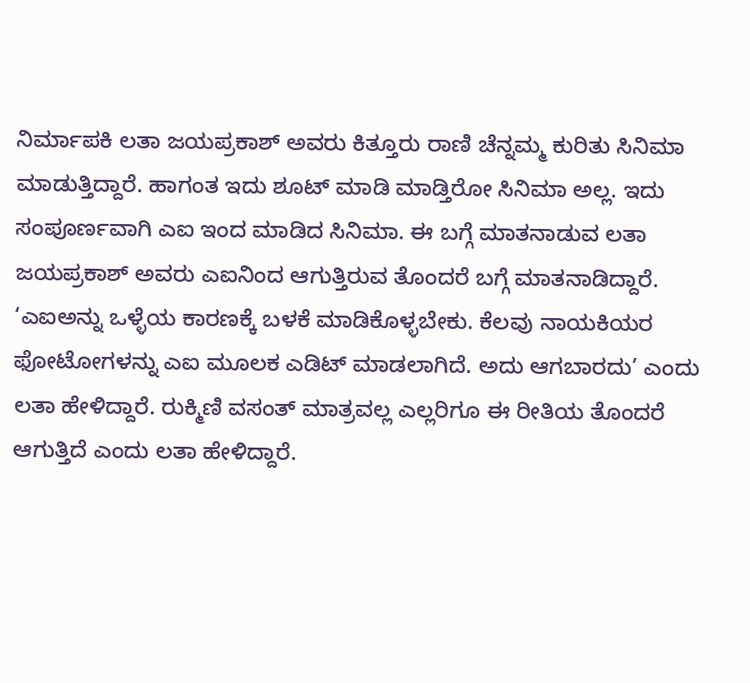ನಿರ್ಮಾಪಕಿ ಲತಾ ಜಯಪ್ರಕಾಶ್ ಅವರು ಕಿತ್ತೂರು ರಾಣಿ ಚೆನ್ನಮ್ಮ ಕುರಿತು ಸಿನಿಮಾ ಮಾಡುತ್ತಿದ್ದಾರೆ. ಹಾಗಂತ ಇದು ಶೂಟ್ ಮಾಡಿ ಮಾಡ್ತಿರೋ ಸಿನಿಮಾ ಅಲ್ಲ. ಇದು ಸಂಪೂರ್ಣವಾಗಿ ಎಐ ಇಂದ ಮಾಡಿದ ಸಿನಿಮಾ. ಈ ಬಗ್ಗೆ ಮಾತನಾಡುವ ಲತಾ ಜಯಪ್ರಕಾಶ್ ಅವರು ಎಐನಿಂದ ಆಗುತ್ತಿರುವ ತೊಂದರೆ ಬಗ್ಗೆ ಮಾತನಾಡಿದ್ದಾರೆ. ‘ಎಐಅನ್ನು ಒಳ್ಳೆಯ ಕಾರಣಕ್ಕೆ ಬಳಕೆ ಮಾಡಿಕೊಳ್ಳಬೇಕು. ಕೆಲವು ನಾಯಕಿಯರ ಫೋಟೋಗಳನ್ನು ಎಐ ಮೂಲಕ ಎಡಿಟ್ ಮಾಡಲಾಗಿದೆ. ಅದು ಆಗಬಾರದು’ ಎಂದು ಲತಾ ಹೇಳಿದ್ದಾರೆ. ರುಕ್ಮಿಣಿ ವಸಂತ್ ಮಾತ್ರವಲ್ಲ ಎಲ್ಲರಿಗೂ ಈ ರೀತಿಯ ತೊಂದರೆ ಆಗುತ್ತಿದೆ ಎಂದು ಲತಾ ಹೇಳಿದ್ದಾರೆ.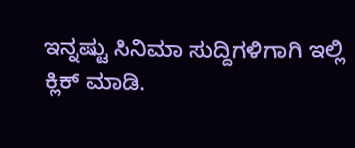ಇನ್ನಷ್ಟು ಸಿನಿಮಾ ಸುದ್ದಿಗಳಿಗಾಗಿ ಇಲ್ಲಿ ಕ್ಲಿಕ್ ಮಾಡಿ.